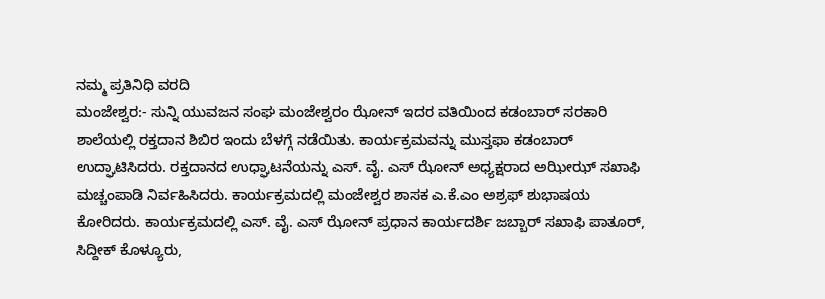ನಮ್ಮ ಪ್ರತಿನಿಧಿ ವರದಿ
ಮಂಜೇಶ್ವರ:- ಸುನ್ನಿ ಯುವಜನ ಸಂಘ ಮಂಜೇಶ್ವರಂ ಝೋನ್ ಇದರ ವತಿಯಿಂದ ಕಡಂಬಾರ್ ಸರಕಾರಿ ಶಾಲೆಯಲ್ಲಿ ರಕ್ತದಾನ ಶಿಬಿರ ಇಂದು ಬೆಳಗ್ಗೆ ನಡೆಯಿತು. ಕಾರ್ಯಕ್ರಮವನ್ನು ಮುಸ್ತಫಾ ಕಡಂಬಾರ್ ಉದ್ಘಾಟಿಸಿದರು. ರಕ್ತದಾನದ ಉಧ್ಘಾಟನೆಯನ್ನು ಎಸ್. ವೈ. ಎಸ್ ಝೋನ್ ಅಧ್ಯಕ್ಷರಾದ ಅಝೀಝ್ ಸಖಾಫಿ ಮಚ್ಚಂಪಾಡಿ ನಿರ್ವಹಿಸಿದರು. ಕಾರ್ಯಕ್ರಮದಲ್ಲಿ ಮಂಜೇಶ್ವರ ಶಾಸಕ ಎ.ಕೆ.ಎಂ ಅಶ್ರಫ್ ಶುಭಾಷಯ ಕೋರಿದರು. ಕಾರ್ಯಕ್ರಮದಲ್ಲಿ ಎಸ್. ವೈ. ಎಸ್ ಝೋನ್ ಪ್ರಧಾನ ಕಾರ್ಯದರ್ಶಿ ಜಬ್ಬಾರ್ ಸಖಾಫಿ ಪಾತೂರ್, ಸಿದ್ದೀಕ್ ಕೊಳ್ಯೂರು,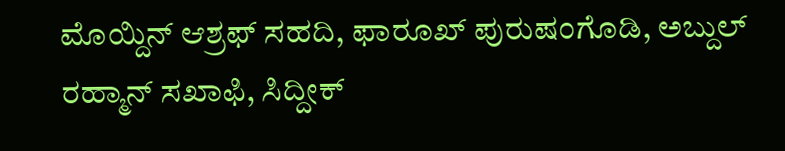ಮೊಯ್ದಿನ್ ಆಶ್ರಫ್ ಸಹದಿ, ಫಾರೂಖ್ ಪುರುಷಂಗೊಡಿ, ಅಬ್ದುಲ್ ರಹ್ಮಾನ್ ಸಖಾಫಿ, ಸಿದ್ದೀಕ್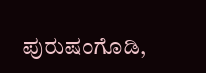ಪುರುಷಂಗೊಡಿ,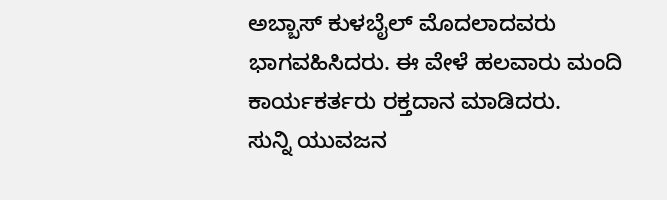ಅಬ್ಬಾಸ್ ಕುಳಬೈಲ್ ಮೊದಲಾದವರು ಭಾಗವಹಿಸಿದರು. ಈ ವೇಳೆ ಹಲವಾರು ಮಂದಿ ಕಾರ್ಯಕರ್ತರು ರಕ್ತದಾನ ಮಾಡಿದರು.
ಸುನ್ನಿ ಯುವಜನ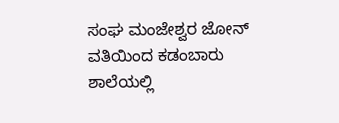ಸಂಘ ಮಂಜೇಶ್ವರ ಜೋನ್ ವತಿಯಿಂದ ಕಡಂಬಾರು ಶಾಲೆಯಲ್ಲಿ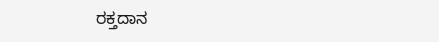ರಕ್ತದಾನ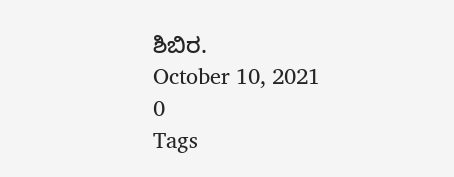ಶಿಬಿರ.
October 10, 2021
0
Tags